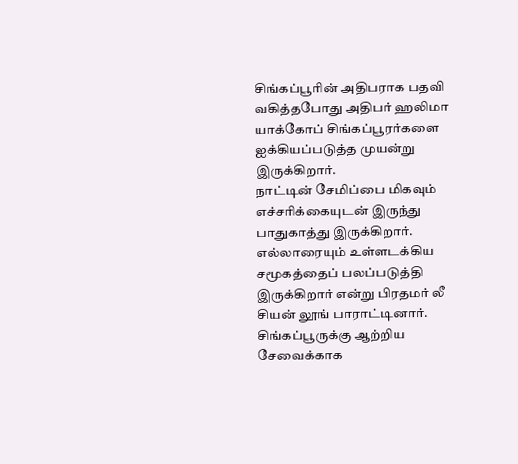சிங்கப்பூரின் அதிபராக பதவி வகித்தபோது அதிபர் ஹலிமா யாக்கோப் சிங்கப்பூரர்களை ஐக்கியப்படுத்த முயன்று இருக்கிறார்.
நாட்டின் சேமிப்பை மிகவும் எச்சரிக்கையுடன் இருந்து பாதுகாத்து இருக்கிறார். எல்லாரையும் உள்ளடக்கிய சமூகத்தைப் பலப்படுத்தி இருக்கிறார் என்று பிரதமர் லீ சியன் லூங் பாராட்டினார்.
சிங்கப்பூருக்கு ஆற்றிய சேவைக்காக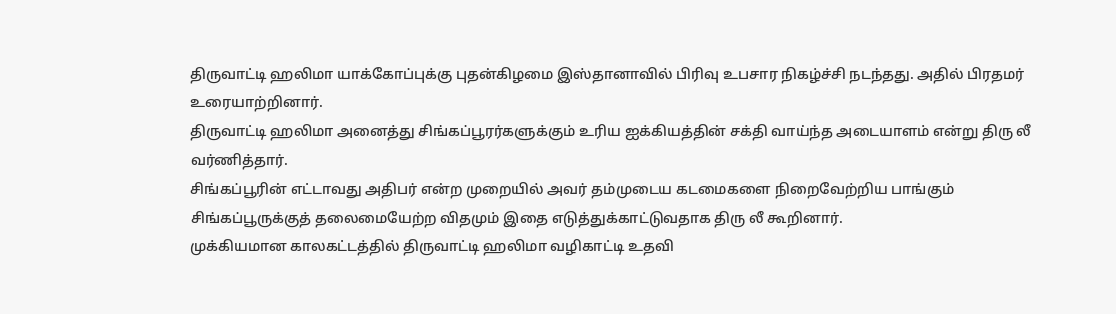திருவாட்டி ஹலிமா யாக்கோப்புக்கு புதன்கிழமை இஸ்தானாவில் பிரிவு உபசார நிகழ்ச்சி நடந்தது. அதில் பிரதமர் உரையாற்றினார்.
திருவாட்டி ஹலிமா அனைத்து சிங்கப்பூரர்களுக்கும் உரிய ஐக்கியத்தின் சக்தி வாய்ந்த அடையாளம் என்று திரு லீ வர்ணித்தார்.
சிங்கப்பூரின் எட்டாவது அதிபர் என்ற முறையில் அவர் தம்முடைய கடமைகளை நிறைவேற்றிய பாங்கும் சிங்கப்பூருக்குத் தலைமையேற்ற விதமும் இதை எடுத்துக்காட்டுவதாக திரு லீ கூறினார்.
முக்கியமான காலகட்டத்தில் திருவாட்டி ஹலிமா வழிகாட்டி உதவி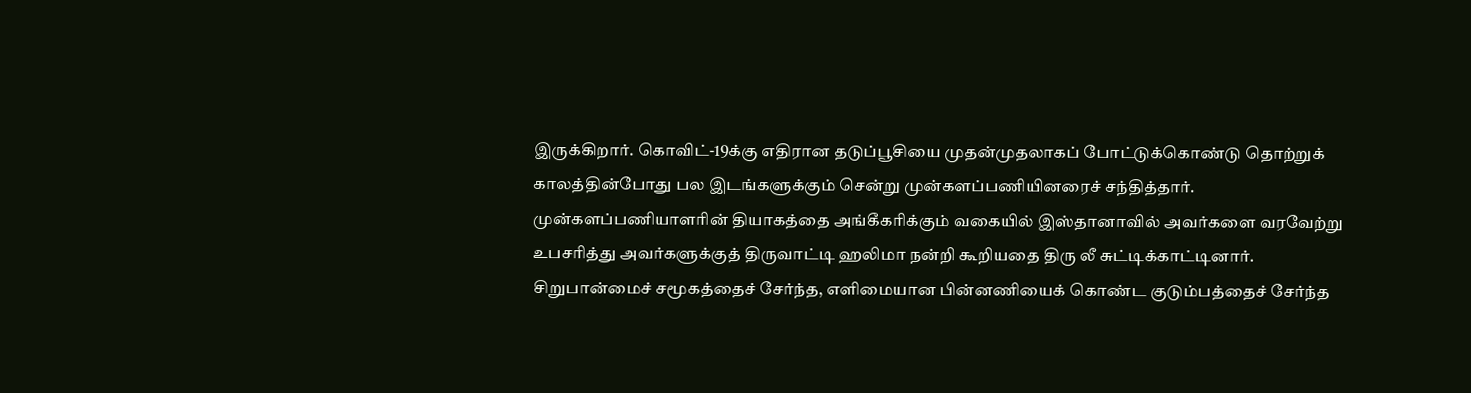இருக்கிறார். கொவிட்-19க்கு எதிரான தடுப்பூசியை முதன்முதலாகப் போட்டுக்கொண்டு தொற்றுக் காலத்தின்போது பல இடங்களுக்கும் சென்று முன்களப்பணியினரைச் சந்தித்தார்.
முன்களப்பணியாளரின் தியாகத்தை அங்கீகரிக்கும் வகையில் இஸ்தானாவில் அவர்களை வரவேற்று உபசரித்து அவர்களுக்குத் திருவாட்டி ஹலிமா நன்றி கூறியதை திரு லீ சுட்டிக்காட்டினார்.
சிறுபான்மைச் சமூகத்தைச் சேர்ந்த, எளிமையான பின்னணியைக் கொண்ட குடும்பத்தைச் சேர்ந்த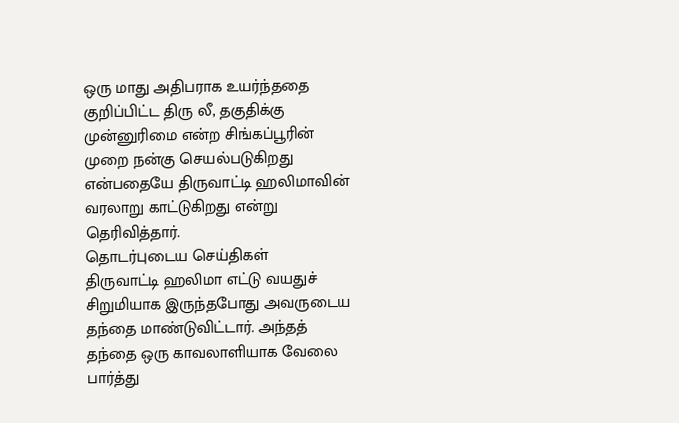ஒரு மாது அதிபராக உயர்ந்ததை குறிப்பிட்ட திரு லீ, தகுதிக்கு முன்னுரிமை என்ற சிங்கப்பூரின் முறை நன்கு செயல்படுகிறது என்பதையே திருவாட்டி ஹலிமாவின் வரலாறு காட்டுகிறது என்று தெரிவித்தார்.
தொடர்புடைய செய்திகள்
திருவாட்டி ஹலிமா எட்டு வயதுச் சிறுமியாக இருந்தபோது அவருடைய தந்தை மாண்டுவிட்டார். அந்தத் தந்தை ஒரு காவலாளியாக வேலை பார்த்து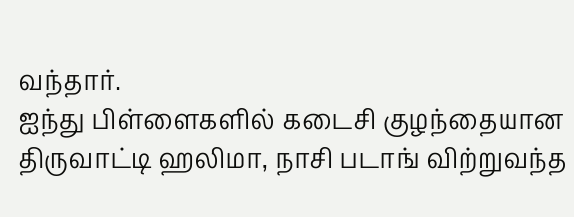வந்தார்.
ஐந்து பிள்ளைகளில் கடைசி குழந்தையான திருவாட்டி ஹலிமா, நாசி படாங் விற்றுவந்த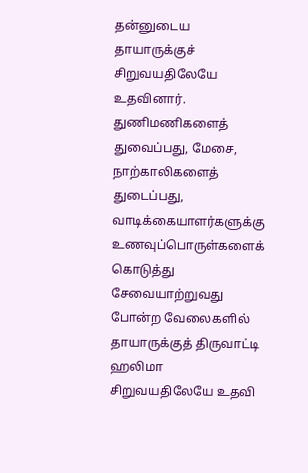தன்னுடைய தாயாருக்குச் சிறுவயதிலேயே உதவினார்.
துணிமணிகளைத் துவைப்பது, மேசை, நாற்காலிகளைத் துடைப்பது, வாடிக்கையாளர்களுக்கு உணவுப்பொருள்களைக் கொடுத்து சேவையாற்றுவது போன்ற வேலைகளில் தாயாருக்குத் திருவாட்டி ஹலிமா சிறுவயதிலேயே உதவி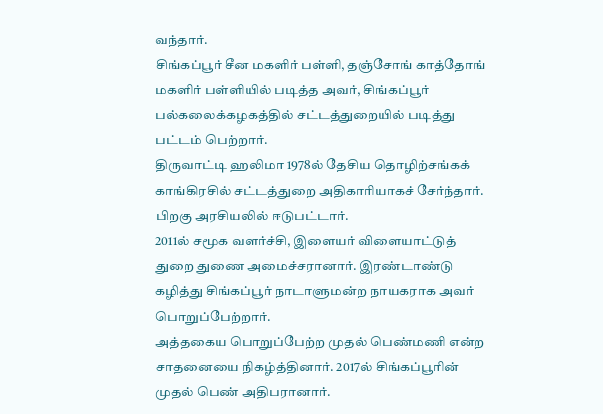வந்தார்.
சிங்கப்பூர் சீன மகளிர் பள்ளி, தஞ்சோங் காத்தோங் மகளிர் பள்ளியில் படித்த அவர், சிங்கப்பூர் பல்கலைக்கழகத்தில் சட்டத்துறையில் படித்து பட்டம் பெற்றார்.
திருவாட்டி ஹலிமா 1978ல் தேசிய தொழிற்சங்கக் காங்கிரசில் சட்டத்துறை அதிகாரியாகச் சேர்ந்தார். பிறகு அரசியலில் ஈடுபட்டார்.
2011ல் சமூக வளர்ச்சி, இளையர் விளையாட்டுத் துறை துணை அமைச்சரானார். இரண்டாண்டு கழித்து சிங்கப்பூர் நாடாளுமன்ற நாயகராக அவர் பொறுப்பேற்றார்.
அத்தகைய பொறுப்பேற்ற முதல் பெண்மணி என்ற சாதனையை நிகழ்த்தினார். 2017ல் சிங்கப்பூரின் முதல் பெண் அதிபரானார்.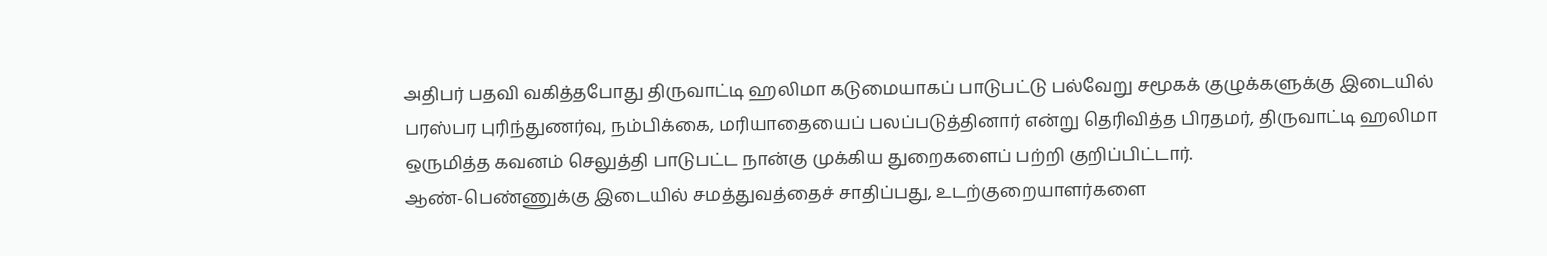அதிபர் பதவி வகித்தபோது திருவாட்டி ஹலிமா கடுமையாகப் பாடுபட்டு பல்வேறு சமூகக் குழுக்களுக்கு இடையில் பரஸ்பர புரிந்துணர்வு, நம்பிக்கை, மரியாதையைப் பலப்படுத்தினார் என்று தெரிவித்த பிரதமர், திருவாட்டி ஹலிமா ஒருமித்த கவனம் செலுத்தி பாடுபட்ட நான்கு முக்கிய துறைகளைப் பற்றி குறிப்பிட்டார்.
ஆண்-பெண்ணுக்கு இடையில் சமத்துவத்தைச் சாதிப்பது, உடற்குறையாளர்களை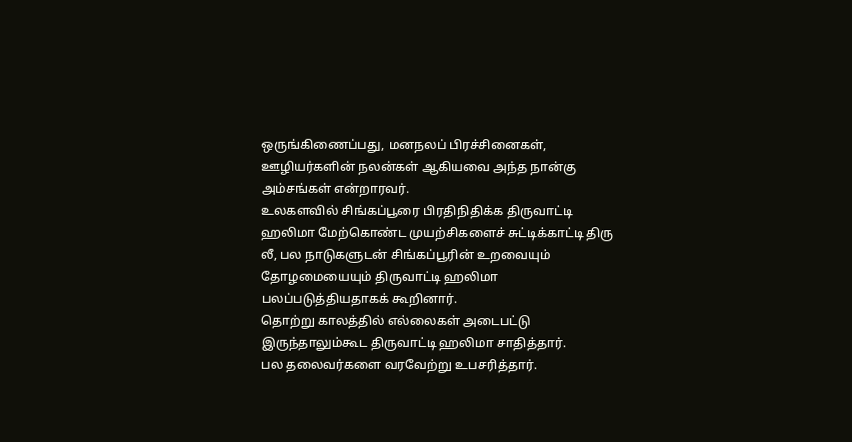ஒருங்கிணைப்பது, மனநலப் பிரச்சினைகள், ஊழியர்களின் நலன்கள் ஆகியவை அந்த நான்கு அம்சங்கள் என்றாரவர்.
உலகளவில் சிங்கப்பூரை பிரதிநிதிக்க திருவாட்டி ஹலிமா மேற்கொண்ட முயற்சிகளைச் சுட்டிக்காட்டி திரு லீ, பல நாடுகளுடன் சிங்கப்பூரின் உறவையும் தோழமையையும் திருவாட்டி ஹலிமா பலப்படுத்தியதாகக் கூறினார்.
தொற்று காலத்தில் எல்லைகள் அடைபட்டு இருந்தாலும்கூட திருவாட்டி ஹலிமா சாதித்தார்.
பல தலைவர்களை வரவேற்று உபசரித்தார்.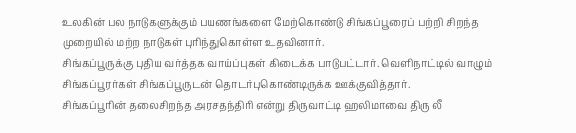உலகின் பல நாடுகளுக்கும் பயணங்களை மேற்கொண்டு சிங்கப்பூரைப் பற்றி சிறந்த முறையில் மற்ற நாடுகள் புரிந்துகொள்ள உதவினார்.
சிங்கப்பூருக்கு புதிய வர்த்தக வாய்ப்புகள் கிடைக்க பாடுபட்டார். வெளிநாட்டில் வாழும் சிங்கப்பூரர்கள் சிங்கப்பூருடன் தொடர்புகொண்டிருக்க ஊக்குவித்தார்.
சிங்கப்பூரின் தலைசிறந்த அரசதந்திரி என்று திருவாட்டி ஹலிமாவை திரு லீ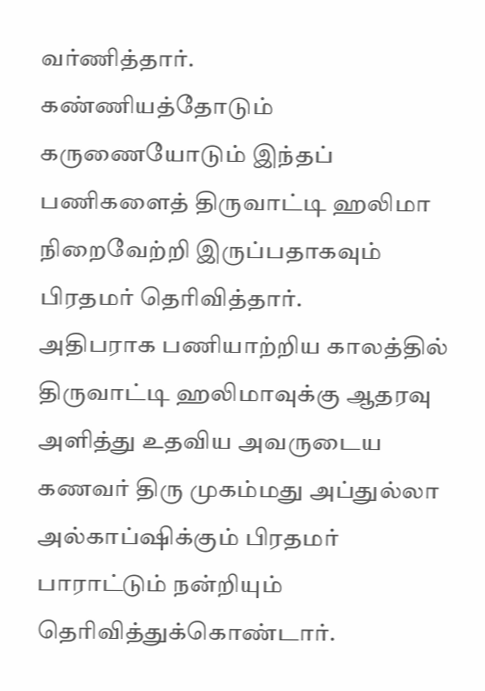வர்ணித்தார்.
கண்ணியத்தோடும் கருணையோடும் இந்தப் பணிகளைத் திருவாட்டி ஹலிமா நிறைவேற்றி இருப்பதாகவும் பிரதமர் தெரிவித்தார்.
அதிபராக பணியாற்றிய காலத்தில் திருவாட்டி ஹலிமாவுக்கு ஆதரவு அளித்து உதவிய அவருடைய கணவர் திரு முகம்மது அப்துல்லா அல்காப்ஷிக்கும் பிரதமர் பாராட்டும் நன்றியும் தெரிவித்துக்கொண்டார்.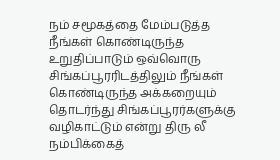நம் சமூகத்தை மேம்படுத்த நீங்கள் கொண்டிருந்த உறுதிப்பாடும் ஒவ்வொரு சிங்கப்பூரரிடத்திலும் நீங்கள் கொண்டிருந்த அக்கறையும் தொடர்ந்து சிங்கப்பூரர்களுக்கு வழிகாட்டும் என்று திரு லீ நம்பிக்கைத்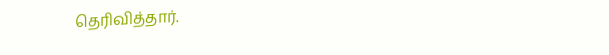தெரிவித்தார்.